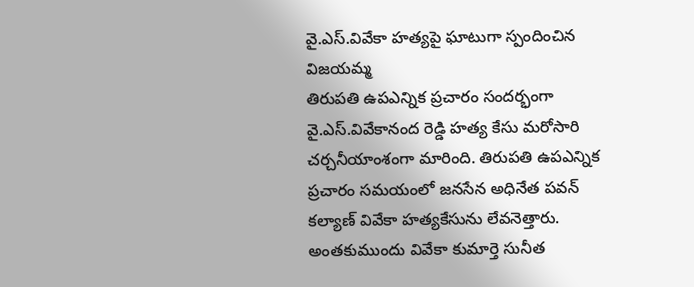వై.ఎస్.వివేకా హత్యపై ఘాటుగా స్పందించిన విజయమ్మ
తిరుపతి ఉపఎన్నిక ప్రచారం సందర్భంగా వై.ఎస్.వివేకానంద రెడ్డి హత్య కేసు మరోసారి చర్చనీయాంశంగా మారింది. తిరుపతి ఉపఎన్నిక ప్రచారం సమయంలో జనసేన అధినేత పవన్ కల్యాణ్ వివేకా హత్యకేసును లేవనెత్తారు. అంతకుముందు వివేకా కుమార్తె సునీత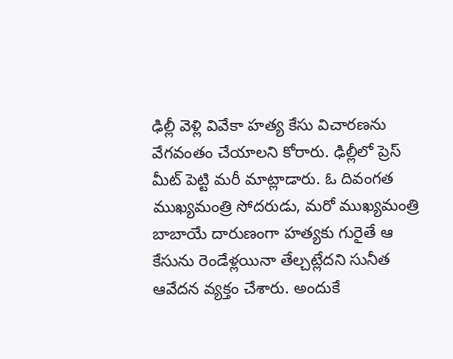ఢిల్లీ వెళ్లి వివేకా హత్య కేసు విచారణను వేగవంతం చేయాలని కోరారు. ఢిల్లీలో ప్రెస్ మీట్ పెట్టి మరీ మాట్లాడారు. ఓ దివంగత ముఖ్యమంత్రి సోదరుడు, మరో ముఖ్యమంత్రి బాబాయే దారుణంగా హత్యకు గురైతే ఆ కేసును రెండేళ్లయినా తేల్చట్లేదని సునీత ఆవేదన వ్యక్తం చేశారు. అందుకే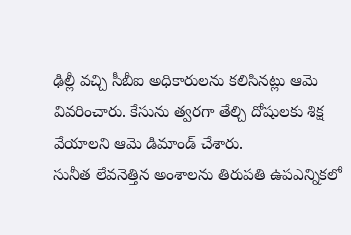ఢిల్లీ వచ్చి సీబీఐ అధికారులను కలిసినట్లు ఆమె వివరించారు. కేసును త్వరగా తేల్చి దోషులకు శిక్ష వేయాలని ఆమె డిమాండ్ చేశారు.
సునీత లేవనెత్తిన అంశాలను తిరుపతి ఉపఎన్నికలో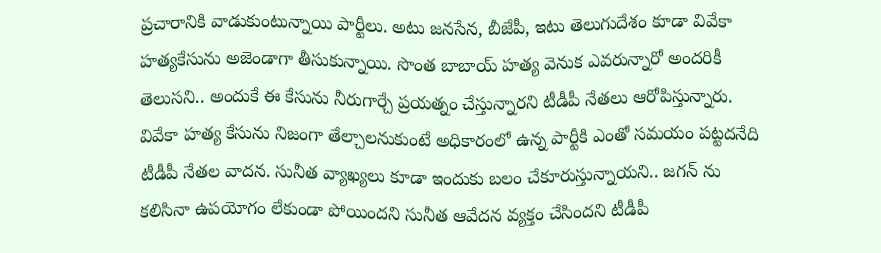ప్రచారానికి వాడుకుంటున్నాయి పార్టీలు. అటు జనసేన, బీజేపీ, ఇటు తెలుగుదేశం కూడా వివేకా హత్యకేసును అజెండాగా తీసుకున్నాయి. సొంత బాబాయ్ హత్య వెనుక ఎవరున్నారో అందరికీ తెలుసని.. అందుకే ఈ కేసును నీరుగార్చే ప్రయత్నం చేస్తున్నారని టీడీపీ నేతలు ఆరోపిస్తున్నారు. వివేకా హత్య కేసును నిజంగా తేల్చాలనుకుంటే అధికారంలో ఉన్న పార్టీకి ఎంతో సమయం పట్టదనేది టీడీపీ నేతల వాదన. సునీత వ్యాఖ్యలు కూడా ఇందుకు బలం చేకూరుస్తున్నాయని.. జగన్ ను కలిసినా ఉపయోగం లేకుండా పోయిందని సునీత ఆవేదన వ్యక్తం చేసిందని టీడీపీ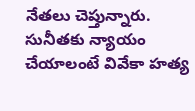నేతలు చెప్తున్నారు. సునీతకు న్యాయం చేయాలంటే వివేకా హత్య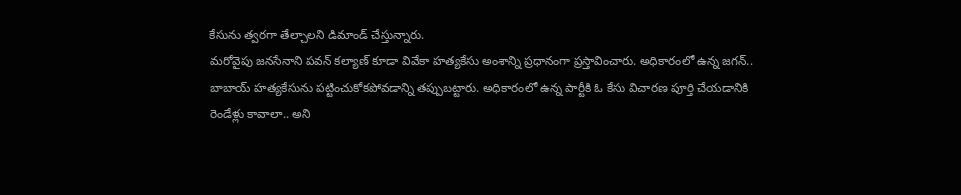కేసును త్వరగా తేల్చాలని డిమాండ్ చేస్తున్నారు.
మరోవైపు జనసేనాని పవన్ కల్యాణ్ కూడా వివేకా హత్యకేసు అంశాన్ని ప్రధానంగా ప్రస్తావించారు. అధికారంలో ఉన్న జగన్.. బాబాయ్ హత్యకేసును పట్టించుకోకపోవడాన్ని తప్పుబట్టారు. అధికారంలో ఉన్న పార్టీకి ఓ కేసు విచారణ పూర్తి చేయడానికి రెండేళ్లు కావాలా.. అని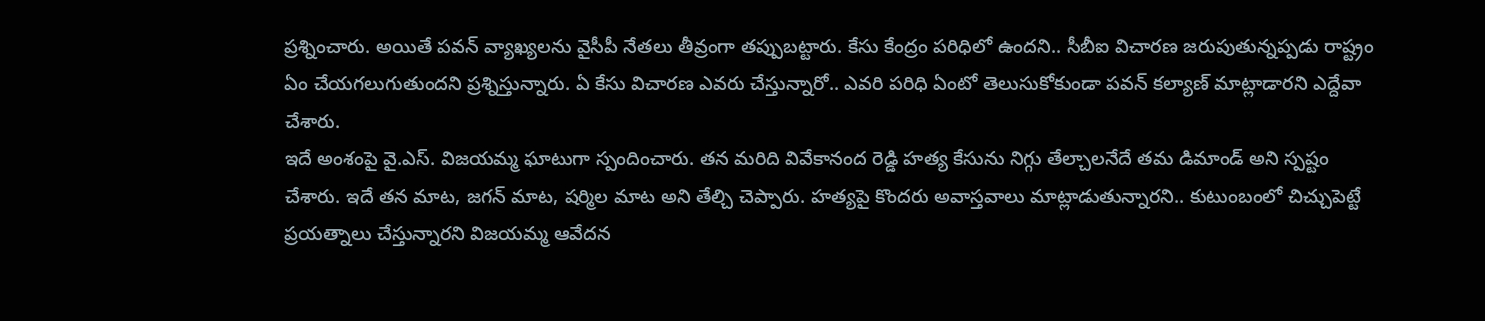ప్రశ్నించారు. అయితే పవన్ వ్యాఖ్యలను వైసీపీ నేతలు తీవ్రంగా తప్పుబట్టారు. కేసు కేంద్రం పరిధిలో ఉందని.. సీబీఐ విచారణ జరుపుతున్నప్పడు రాష్ట్రం ఏం చేయగలుగుతుందని ప్రశ్నిస్తున్నారు. ఏ కేసు విచారణ ఎవరు చేస్తున్నారో.. ఎవరి పరిధి ఏంటో తెలుసుకోకుండా పవన్ కల్యాణ్ మాట్లాడారని ఎద్దేవా చేశారు.
ఇదే అంశంపై వై.ఎస్. విజయమ్మ ఘాటుగా స్పందించారు. తన మరిది వివేకానంద రెడ్డి హత్య కేసును నిగ్గు తేల్చాలనేదే తమ డిమాండ్ అని స్పష్టం చేశారు. ఇదే తన మాట, జగన్ మాట, షర్మిల మాట అని తేల్చి చెప్పారు. హత్యపై కొందరు అవాస్తవాలు మాట్లాడుతున్నారని.. కుటుంబంలో చిచ్చుపెట్టే ప్రయత్నాలు చేస్తున్నారని విజయమ్మ ఆవేదన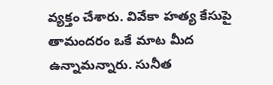వ్యక్తం చేశారు. వివేకా హత్య కేసుపై తామందరం ఒకే మాట మీద ఉన్నామన్నారు. సునీత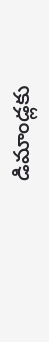డిమాండ్లకు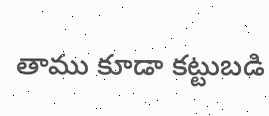తాము కూడా కట్టుబడి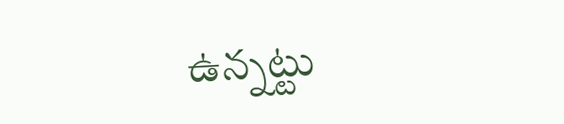ఉన్నట్టు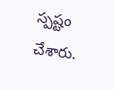స్పష్టం చేశారు.